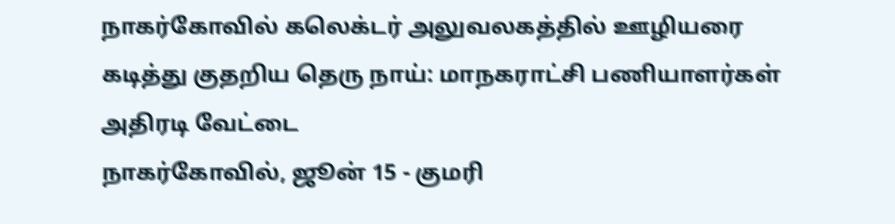நாகர்கோவில் கலெக்டர் அலுவலகத்தில் ஊழியரை கடித்து குதறிய தெரு நாய்: மாநகராட்சி பணியாளர்கள் அதிரடி வேட்டை
நாகர்கோவில், ஜூன் 15 - குமரி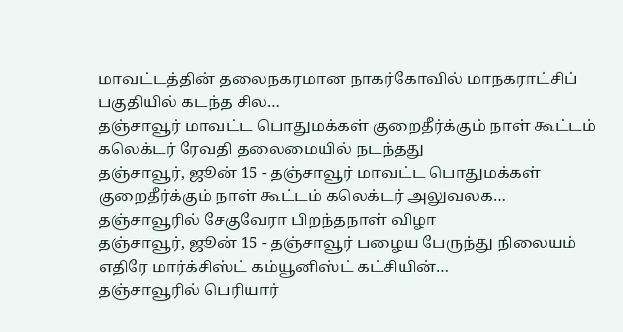மாவட்டத்தின் தலைநகரமான நாகர்கோவில் மாநகராட்சிப் பகுதியில் கடந்த சில…
தஞ்சாவூர் மாவட்ட பொதுமக்கள் குறைதீர்க்கும் நாள் கூட்டம் கலெக்டர் ரேவதி தலைமையில் நடந்தது
தஞ்சாவூர், ஜூன் 15 - தஞ்சாவூர் மாவட்ட பொதுமக்கள் குறைதீர்க்கும் நாள் கூட்டம் கலெக்டர் அலுவலக…
தஞ்சாவூரில் சேகுவேரா பிறந்தநாள் விழா
தஞ்சாவூர், ஜூன் 15 - தஞ்சாவூர் பழைய பேருந்து நிலையம் எதிரே மார்க்சிஸ்ட் கம்யூனிஸ்ட் கட்சியின்…
தஞ்சாவூரில் பெரியார்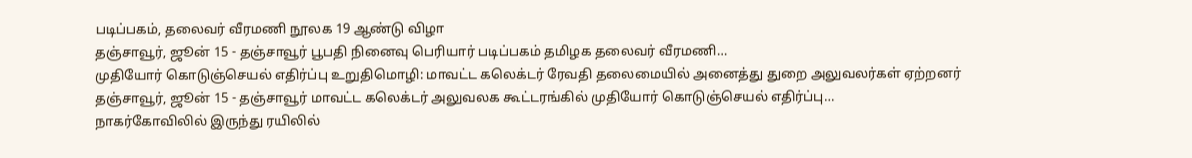படிப்பகம், தலைவர் வீரமணி நூலக 19 ஆண்டு விழா
தஞ்சாவூர், ஜூன் 15 - தஞ்சாவூர் பூபதி நினைவு பெரியார் படிப்பகம் தமிழக தலைவர் வீரமணி…
முதியோர் கொடுஞ்செயல் எதிர்ப்பு உறுதிமொழி: மாவட்ட கலெக்டர் ரேவதி தலைமையில் அனைத்து துறை அலுவலர்கள் ஏற்றனர்
தஞ்சாவூர், ஜூன் 15 - தஞ்சாவூர் மாவட்ட கலெக்டர் அலுவலக கூட்டரங்கில் முதியோர் கொடுஞ்செயல் எதிர்ப்பு…
நாகர்கோவிலில் இருந்து ரயிலில்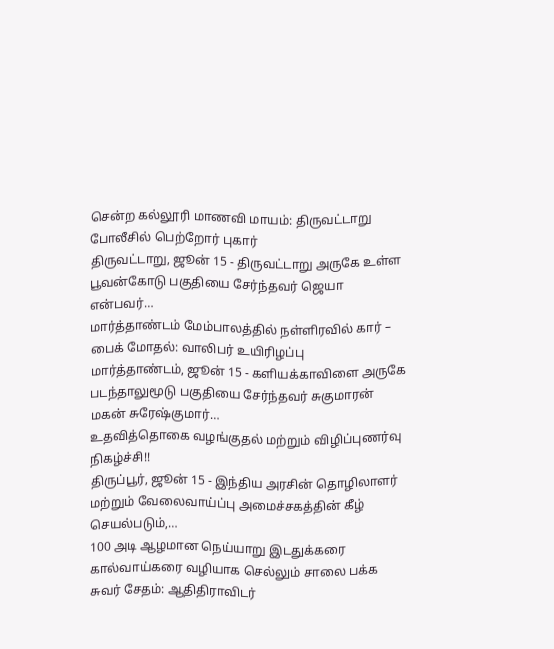சென்ற கல்லூரி மாணவி மாயம்: திருவட்டாறு போலீசில் பெற்றோர் புகார்
திருவட்டாறு, ஜூன் 15 - திருவட்டாறு அருகே உள்ள பூவன்கோடு பகுதியை சேர்ந்தவர் ஜெயா என்பவர்…
மார்த்தாண்டம் மேம்பாலத்தில் நள்ளிரவில் கார் – பைக் மோதல்: வாலிபர் உயிரிழப்பு
மார்த்தாண்டம், ஜூன் 15 - களியக்காவிளை அருகே படந்தாலுமூடு பகுதியை சேர்ந்தவர் சுகுமாரன் மகன் சுரேஷ்குமார்…
உதவித்தொகை வழங்குதல் மற்றும் விழிப்புணர்வு நிகழ்ச்சி!!
திருப்பூர், ஜூன் 15 - இந்திய அரசின் தொழிலாளர் மற்றும் வேலைவாய்ப்பு அமைச்சகத்தின் கீழ் செயல்படும்,…
100 அடி ஆழமான நெய்யாறு இடதுக்கரை கால்வாய்கரை வழியாக செல்லும் சாலை பக்க சுவர் சேதம்: ஆதிதிராவிடர்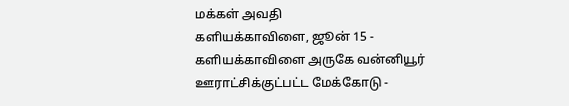மக்கள் அவதி
களியக்காவிளை, ஜூன் 15 - களியக்காவிளை அருகே வன்னியூர் ஊராட்சிக்குட்பட்ட மேக்கோடு -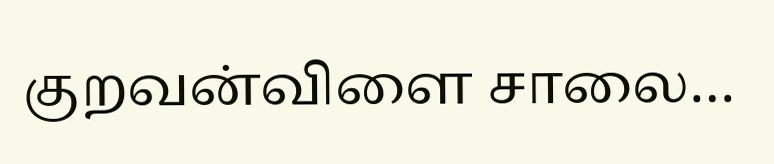குறவன்விளை சாலை…